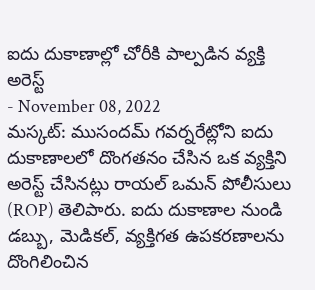ఐదు దుకాణాల్లో చోరీకి పాల్పడిన వ్యక్తి అరెస్ట్
- November 08, 2022
మస్కట్: ముసందమ్ గవర్నరేట్లోని ఐదు దుకాణాలలో దొంగతనం చేసిన ఒక వ్యక్తిని అరెస్ట్ చేసినట్లు రాయల్ ఒమన్ పోలీసులు (ROP) తెలిపారు. ఐదు దుకాణాల నుండి డబ్బు, మెడికల్, వ్యక్తిగత ఉపకరణాలను దొంగిలించిన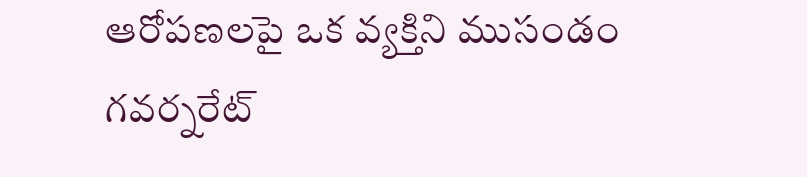ఆరోపణలపై ఒక వ్యక్తిని ముసండం గవర్నరేట్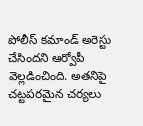పోలీస్ కమాండ్ అరెస్టు చేసిందని ఆర్వోపీ వెల్లడించింది. అతనిపై చట్టపరమైన చర్యలు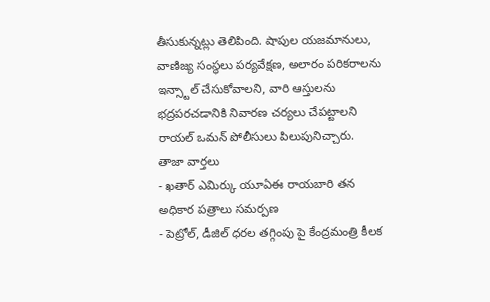తీసుకున్నట్లు తెలిపింది. షాపుల యజమానులు, వాణిజ్య సంస్థలు పర్యవేక్షణ, అలారం పరికరాలను ఇన్స్టాల్ చేసుకోవాలని, వారి ఆస్తులను భద్రపరచడానికి నివారణ చర్యలు చేపట్టాలని రాయల్ ఒమన్ పోలీసులు పిలుపునిచ్చారు.
తాజా వార్తలు
- ఖతార్ ఎమిర్కు యూఏఈ రాయబారి తన అధికార పత్రాలు సమర్పణ
- పెట్రోల్, డీజిల్ ధరల తగ్గింపు పై కేంద్రమంత్రి కీలక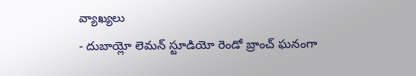వ్యాఖ్యలు
- దుబాయ్లో లెమన్ స్టూడియో రెండో బ్రాంచ్ ఘనంగా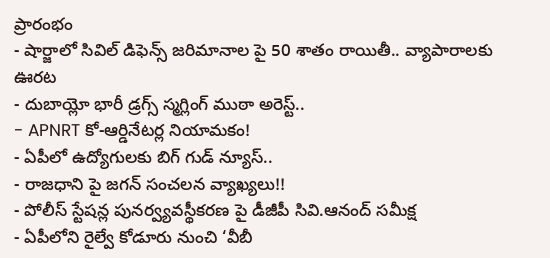ప్రారంభం
- షార్జాలో సివిల్ డిఫెన్స్ జరిమానాల పై 50 శాతం రాయితీ.. వ్యాపారాలకు ఊరట
- దుబాయ్లో భారీ డ్రగ్స్ స్మగ్లింగ్ ముఠా అరెస్ట్..
- APNRT కో-ఆర్డినేటర్ల నియామకం!
- ఏపీలో ఉద్యోగులకు బిగ్ గుడ్ న్యూస్..
- రాజధాని పై జగన్ సంచలన వ్యాఖ్యలు!!
- పోలీస్ స్టేషన్ల పునర్వ్యవస్థీకరణ పై డీజీపీ సివి.ఆనంద్ సమీక్ష
- ఏపీలోని రైల్వే కోడూరు నుంచి ‘వీబీ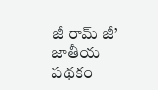జీ రామ్ జీ’ జాతీయ పథకం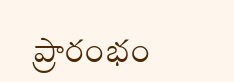ప్రారంభం